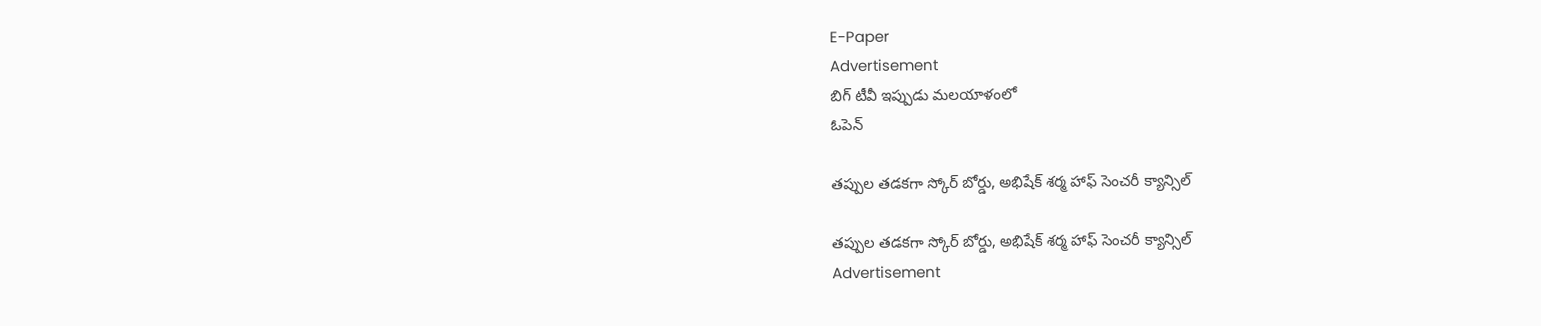E-Paper
Advertisement
బిగ్ టీవీ ఇప్పుడు మలయాళంలో
ఓపెన్

త‌ప్పుల త‌డ‌క‌గా స్కోర్ బోర్డు, అభిషేక్ శర్మ హాఫ్ సెంచరీ క్యాన్సిల్

త‌ప్పుల త‌డ‌క‌గా స్కోర్ బోర్డు, అభిషేక్ శర్మ హాఫ్ సెంచరీ క్యాన్సిల్
Advertisement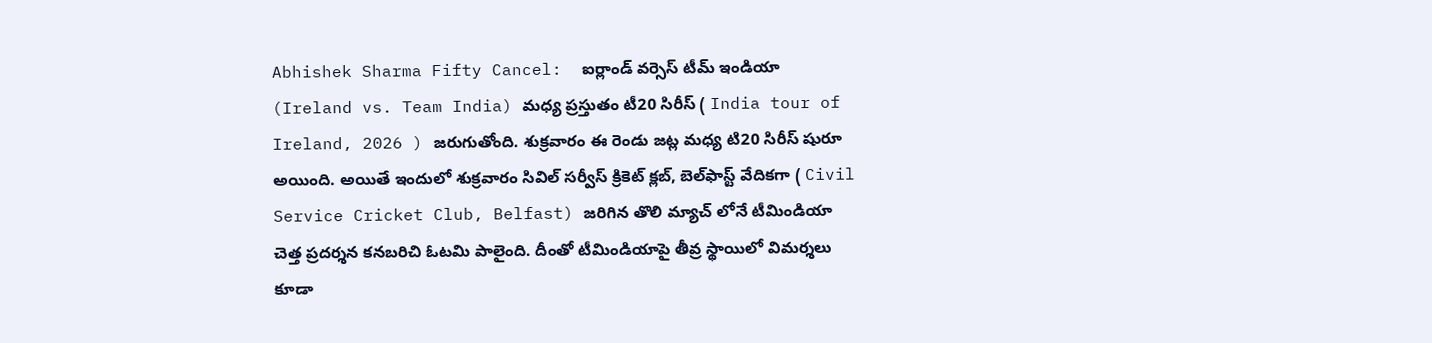Abhishek Sharma Fifty Cancel:  ఐర్లాండ్ వర్సెస్ టీమ్ ఇండియా (Ireland vs. Team India) మధ్య ప్రస్తుతం టీ20 సిరీస్ ( India tour of Ireland, 2026 ) జరుగుతోంది. శుక్రవారం ఈ రెండు జ‌ట్ల మధ్య టి20 సిరీస్ షురూ అయింది. అయితే ఇందులో శుక్రవారం సివిల్ సర్వీస్ క్రికెట్ క్లబ్, బెల్‌ఫాస్ట్ వేదిక‌గా ( Civil Service Cricket Club, Belfast) జరిగిన తొలి మ్యాచ్ లోనే టీమిండియా చెత్త ప్రదర్శన కనబరిచి ఓటమి పాలైంది. దీంతో టీమిండియాపై తీవ్ర స్థాయిలో విమర్శలు కూడా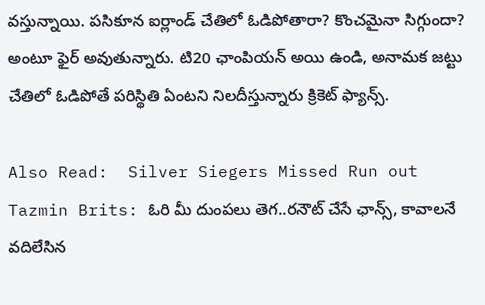వస్తున్నాయి. పసికూన ఐర్లాండ్ చేతిలో ఓడిపోతారా? కొంచమైనా సిగ్గుందా? అంటూ ఫైర్ అవుతున్నారు. టి20 ఛాంపియన్ అయి ఉండి, అనామక జట్టు చేతిలో ఓడిపోతే పరిస్థితి ఏంటని నిలదీస్తున్నారు క్రికెట్ ఫ్యాన్స్.

Also Read:  Silver Siegers Missed Run out Tazmin Brits: ఓరి మీ దుంపలు తెగ..ర‌నౌట్ చేసే ఛాన్స్, కావాల‌నే వ‌దిలేసిన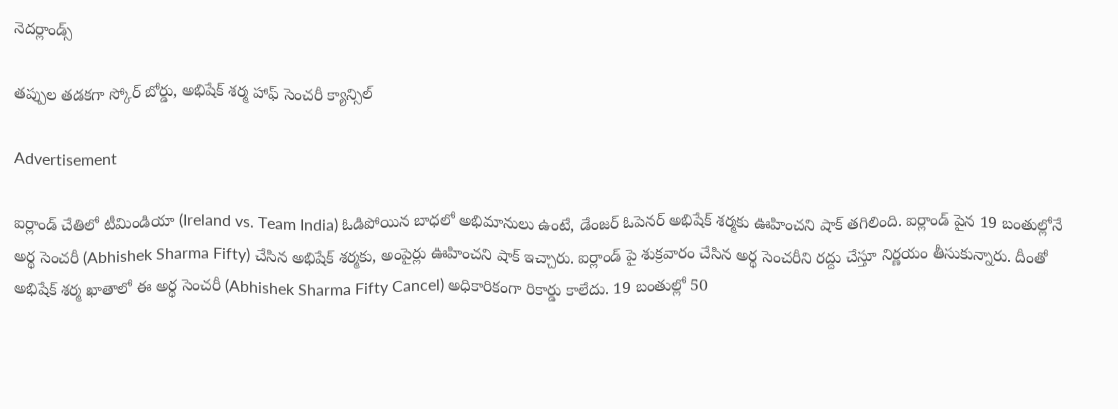నెద‌ర్లాండ్స్‌

త‌ప్పుల త‌డ‌క‌గా స్కోర్ బోర్డు, అభిషేక్ శర్మ హాఫ్ సెంచరీ క్యాన్సిల్

Advertisement

ఐర్లాండ్ చేతిలో టీమిండియా (Ireland vs. Team India) ఓడిపోయిన బాధలో అభిమానులు ఉంటే, డేంజర్ ఓపెనర్ అభిషేక్ శర్మకు ఊహించని షాక్ తగిలింది. ఐర్లాండ్ పైన 19 బంతుల్లోనే అర్థ సెంచరీ (Abhishek Sharma Fifty) చేసిన అభిషేక్ శర్మకు, అంపైర్లు ఊహించని షాక్ ఇచ్చారు. ఐర్లాండ్ పై శుక్రవారం చేసిన అర్థ సెంచరీని రద్దు చేస్తూ నిర్ణయం తీసుకున్నారు. దీంతో అభిషేక్ శర్మ ఖాతాలో ఈ అర్థ సెంచరీ (Abhishek Sharma Fifty Cancel) అధికారికంగా రికార్డు కాలేదు. 19 బంతుల్లో 50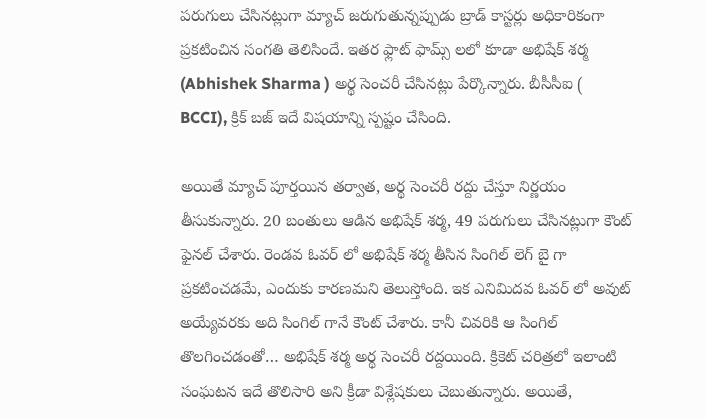పరుగులు చేసినట్లుగా మ్యాచ్ జరుగుతున్నప్పుడు బ్రాడ్ కాస్టర్లు అధికారికంగా ప్రకటించిన సంగతి తెలిసిందే. ఇతర ఫ్లాట్ ఫామ్స్ లలో కూడా అభిషేక్ శర్మ (Abhishek Sharma ) అర్థ సెంచరీ చేసినట్లు పేర్కొన్నారు. బీసీసీఐ ( BCCI), క్రిక్ బజ్ ఇదే విషయాన్ని స్పష్టం చేసింది.

అయితే మ్యాచ్ పూర్తయిన తర్వాత, అర్థ సెంచరీ రద్దు చేస్తూ నిర్ణయం తీసుకున్నారు. 20 బంతులు ఆడిన అభిషేక్ శర్మ, 49 పరుగులు చేసినట్లుగా కౌంట్ ఫైనల్ చేశారు. రెండవ ఓవర్ లో అభిషేక్ శర్మ తీసిన సింగిల్ లెగ్ బై గా ప్రకటించడమే, ఎందుకు కారణమని తెలుస్తోంది. ఇక ఎనిమిదవ ఓవర్ లో అవుట్ అయ్యేవరకు అది సింగిల్ గానే కౌంట్ చేశారు. కానీ చివరికి ఆ సింగిల్ తొలగించడంతో… అభిషేక్ శర్మ అర్థ సెంచరీ రద్దయింది. క్రికెట్ చరిత్రలో ఇలాంటి సంఘటన ఇదే తొలిసారి అని క్రీడా విశ్లేషకులు చెబుతున్నారు. అయితే,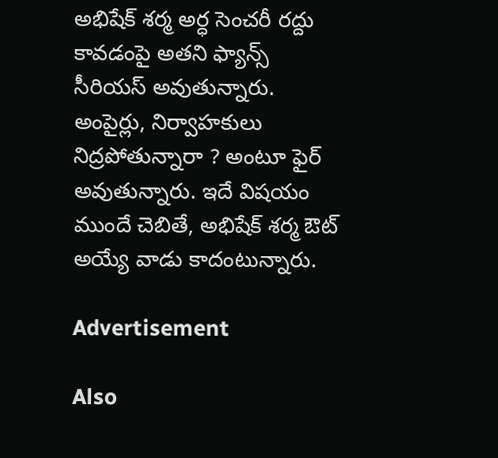అభిషేక్ శ‌ర్మ అర్ధ సెంచ‌రీ ర‌ద్దు కావ‌డంపై అత‌ని ఫ్యాన్స్ సీరియ‌స్ అవుతున్నారు. అంపైర్లు, నిర్వాహకులు నిద్ర‌పోతున్నారా ? అంటూ ఫైర్ అవుతున్నారు. ఇదే విష‌యం ముందే చెబితే, అభిషేక్ శ‌ర్మ ఔట్ అయ్యే వాడు కాదంటున్నారు.

Advertisement

Also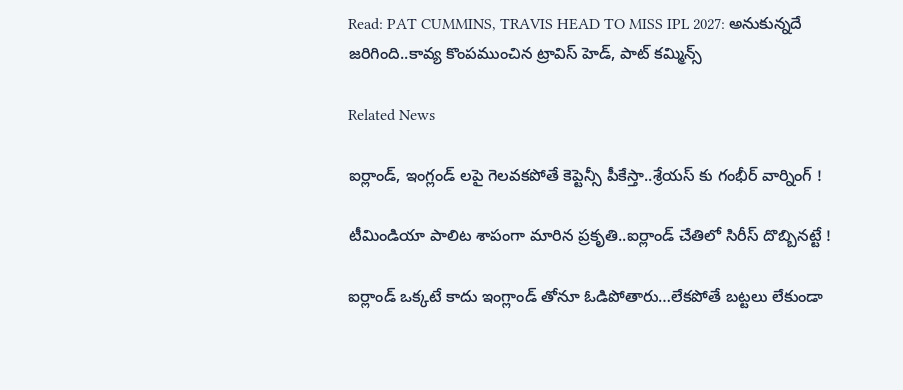Read: PAT CUMMINS, TRAVIS HEAD TO MISS IPL 2027: అనుకున్న‌దే జ‌రిగింది..కావ్య కొంప‌ముంచిన ట్రావిస్ హెడ్, పాట్ కమ్మిన్స్

Related News

ఐర్లాండ్, ఇంగ్లండ్ ల‌పై గెల‌వ‌క‌పోతే కెప్టెన్సీ పీకేస్తా..శ్రేయ‌స్ కు గంభీర్ వార్నింగ్ !

టీమిండియా పాలిట శాపంగా మారిన ప్ర‌కృతి..ఐర్లాండ్ చేతిలో సిరీస్ దొబ్బిన‌ట్టే !

ఐర్లాండ్ ఒక్కటే కాదు ఇంగ్లాండ్ తోనూ ఓడిపోతారు…లేకపోతే బట్టలు లేకుండా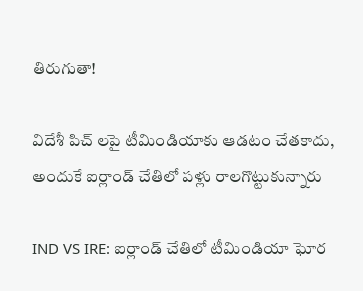తిరుగుతా!

విదేశీ పిచ్ ల‌పై టీమిండియాకు ఆడ‌టం చేత‌కాదు, అందుకే ఐర్లాండ్ చేతిలో ప‌ళ్లు రాల‌గొట్టుకున్నారు

IND VS IRE: ఐర్లాండ్ చేతిలో టీమిండియా ఘోర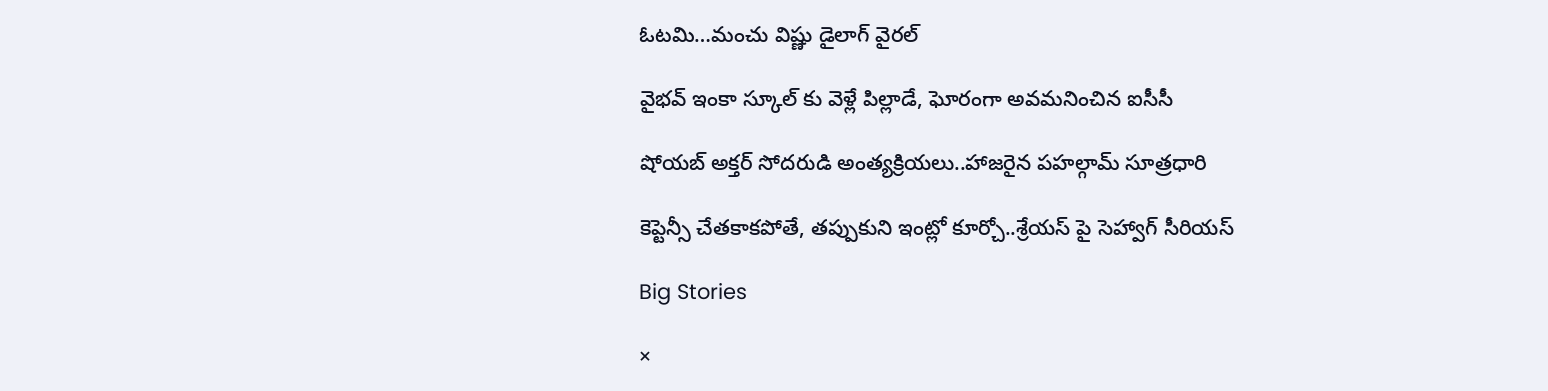ఓట‌మి…మంచు విష్ణు డైలాగ్ వైర‌ల్

వైభ‌వ్ ఇంకా స్కూల్ కు వెళ్లే పిల్లాడే, ఘోరంగా అవ‌మ‌నించిన ఐసీసీ

షోయ‌బ్ అక్త‌ర్ సోద‌రుడి అంత్య‌క్రియ‌లు..హాజ‌రైన‌ పహల్గామ్ సూత్రధారి

కెప్టెన్సీ చేత‌కాక‌పోతే, త‌ప్పుకుని ఇంట్లో కూర్చో..శ్రేయ‌స్ పై సెహ్వాగ్ సీరియ‌స్

Big Stories

×